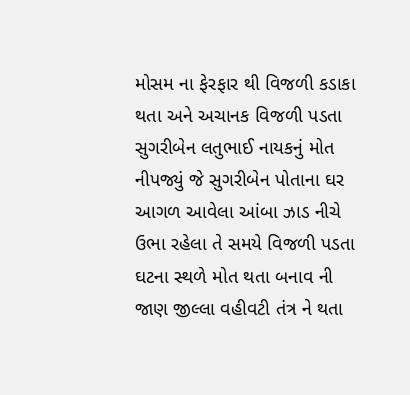મોસમ ના ફેરફાર થી વિજળી કડાકા થતા અને અચાનક વિજળી પડતા સુગરીબેન લતુભાઈ નાયકનું મોત નીપજ્યું જે સુગરીબેન પોતાના ઘર આગળ આવેલા આંબા ઝાડ નીચે ઉભા રહેલા તે સમયે વિજળી પડતા ઘટના સ્થળે મોત થતા બનાવ ની જાણ જીલ્લા વહીવટી તંત્ર ને થતા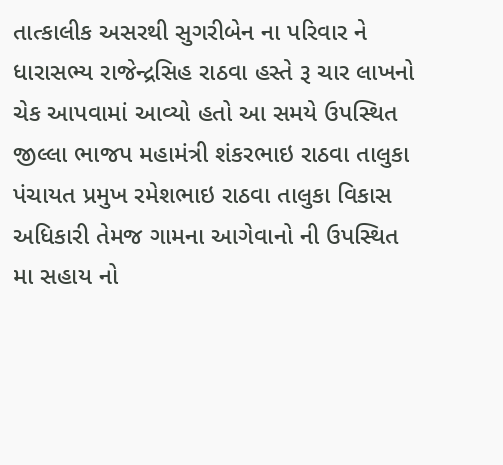તાત્કાલીક અસરથી સુગરીબેન ના પરિવાર ને ધારાસભ્ય રાજેન્દ્રસિહ રાઠવા હસ્તે રૂ ચાર લાખનો ચેક આપવામાં આવ્યો હતો આ સમયે ઉપસ્થિત જીલ્લા ભાજપ મહામંત્રી શંકરભાઇ રાઠવા તાલુકા પંચાયત પ્રમુખ રમેશભાઇ રાઠવા તાલુકા વિકાસ અધિકારી તેમજ ગામના આગેવાનો ની ઉપસ્થિત મા સહાય નો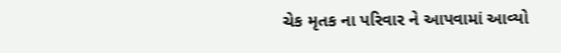ચેક મૃતક ના પરિવાર ને આપવામાં આવ્યો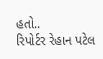હતો..
રિપોર્ટર રેહાન પટેલ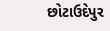છોટાઉદેપુર